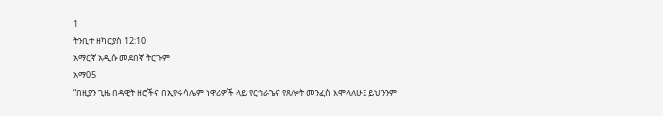1
ትንቢተ ዘካርያስ 12:10
አማርኛ አዲሱ መደበኛ ትርጉም
አማ05
“በዚያን ጊዜ በዳዊት ዘሮችና በኢየሩሳሌም ነዋሪዎች ላይ የርኅራኄና የጸሎት መንፈስ እሞላለሁ፤ ይህንንም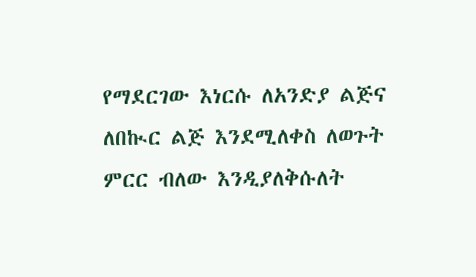የማደርገው እነርሱ ለአንድያ ልጅና ለበኲር ልጅ እንደሚለቀስ ለወጉት ምርር ብለው እንዲያለቅሱለት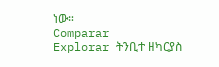ነው።
Comparar
Explorar ትንቢተ ዘካርያስ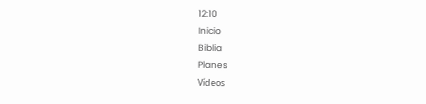12:10
Inicio
Biblia
Planes
Vídeos